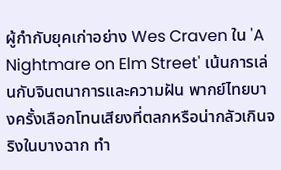ผู้กำกับยุคเก่าอย่าง Wes Craven ใน 'A Nightmare on Elm Street' เน้นการเล่นกับจินตนาการและความฝัน พากย์ไทยบางครั้งเลือกโทนเสียงที่ตลกหรือน่ากลัวเกินจริงในบางฉาก ทำ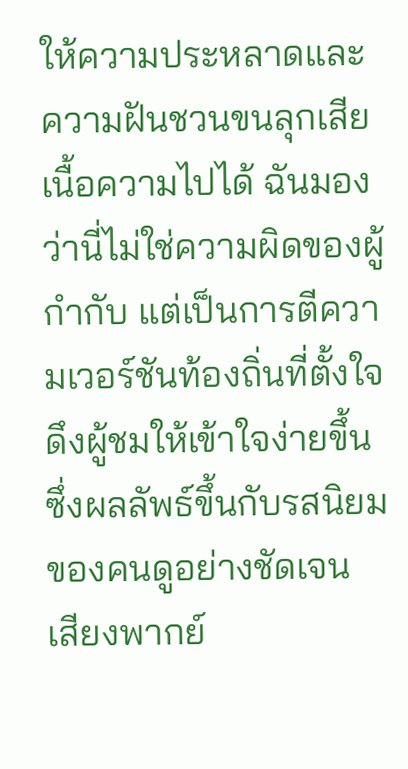ให้ความประหลาดและความฝันชวนขนลุกเสียเนื้อความไปได้ ฉันมองว่านี่ไม่ใช่ความผิดของผู้กำกับ แต่เป็นการตีความเวอร์ชันท้องถิ่นที่ตั้งใจดึงผู้ชมให้เข้าใจง่ายขึ้น ซึ่งผลลัพธ์ขึ้นกับรสนิยมของคนดูอย่างชัดเจน
เสียงพากย์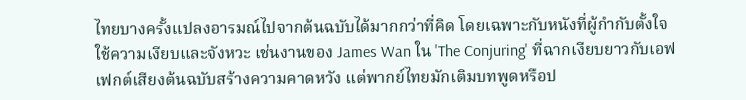ไทยบางครั้งแปลงอารมณ์ไปจากต้นฉบับได้มากกว่าที่คิด โดยเฉพาะกับหนังที่ผู้กำกับตั้งใจใช้ความเงียบและจังหวะ เช่นงานของ James Wan ใน 'The Conjuring' ที่ฉากเงียบยาวกับเอฟเฟกต์เสียงต้นฉบับสร้างความคาดหวัง แต่พากย์ไทยมักเติมบทพูดหรือป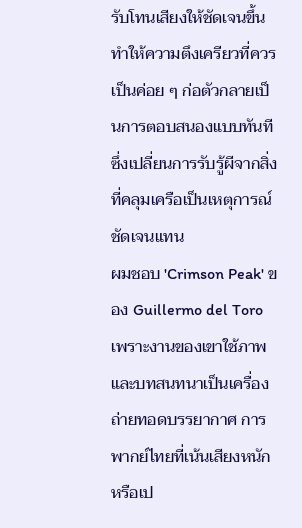รับโทนเสียงให้ชัดเจนขึ้น ทำให้ความตึงเครียวที่ควรเป็นค่อย ๆ ก่อตัวกลายเป็นการตอบสนองแบบทันที ซึ่งเปลี่ยนการรับรู้ผีจากสิ่งที่คลุมเครือเป็นเหตุการณ์ชัดเจนแทน
ผมชอบ 'Crimson Peak' ของ Guillermo del Toro เพราะงานของเขาใช้ภาพและบทสนทนาเป็นเครื่องถ่ายทอดบรรยากาศ การพากย์ไทยที่เน้นเสียงหนักหรือเป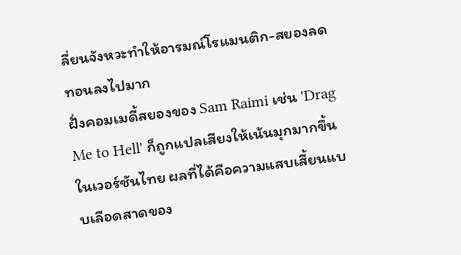ลี่ยนจังหวะทำให้อารมณ์โรแมนติก-สยองลดทอนลงไปมาก
ฝั่งคอมเมดี้สยองของ Sam Raimi เช่น 'Drag Me to Hell' ก็ถูกแปลเสียงให้เน้นมุกมากขึ้นในเวอร์ชันไทย ผลที่ได้คือความแสบเสี้ยนแบบเลือดสาดของ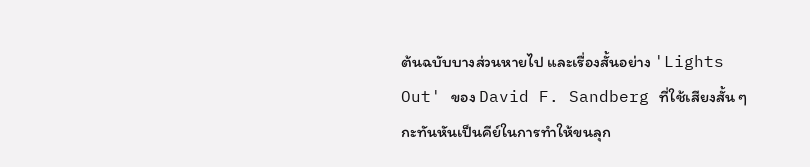ต้นฉบับบางส่วนหายไป และเรื่องสั้นอย่าง 'Lights Out' ของ David F. Sandberg ที่ใช้เสียงสั้น ๆ กะทันหันเป็นคีย์ในการทำให้ขนลุก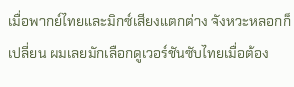เมื่อพากย์ไทยและมิกซ์เสียงแตกต่าง จังหวะหลอกก็เปลี่ยน ผมเลยมักเลือกดูเวอร์ชันซับไทยเมื่อต้อง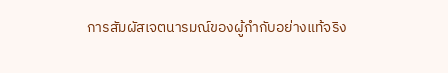การสัมผัสเจตนารมณ์ของผู้กำกับอย่างแท้จริง